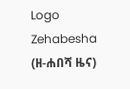Logo
Zehabesha
(ዘ-ሐበሻ ዜና)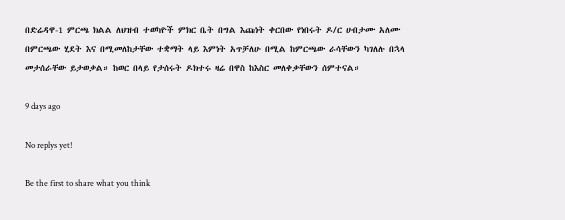በድሬዳዋ-1 ምርጫ ክልል ለህዝብ ተወካዮች ምክር ቤት በግል እጩነት ቀርበው የነበሩት ዶ/ር ሀብታሙ አለሙ በምርጫው ሂደት እና በሚመለከታቸው ተቋማት ላይ እምነት አጥቻለሁ በሚል ከምርጫው ራሳቸውን ካገለሉ በኋላ መታሰራቸው ይታወቃል። ከወር በላይ የታሰሩት ዶክተሩ ዛሬ በዋስ ከእስር መለቀቃቸውን ሰምተናል።

9 days ago

No replys yet!

Be the first to share what you think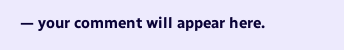— your comment will appear here.